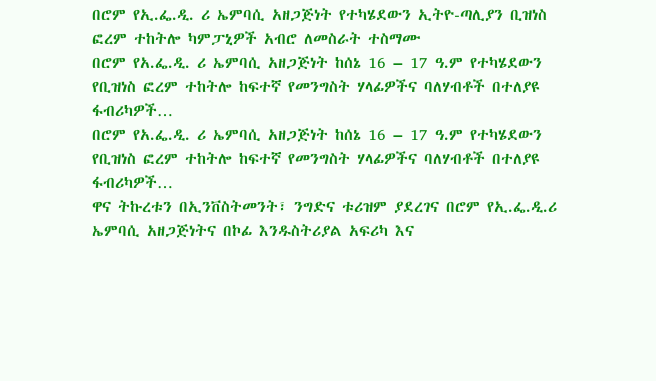በሮም የኢ.ፌ.ዲ. ሪ ኤምባሲ አዘጋጅነት የተካሄደውን ኢትዮ-ጣሊያን ቢዝነስ ፎረም ተከትሎ ካምፓኒዎች አብሮ ለመስራት ተስማሙ
በሮም የአ.ፌ.ዲ. ሪ ኤምባሲ አዘጋጅነት ከሰኔ 16 – 17 ዓ.ም የተካሄደውን የቢዝነስ ፎረም ተከትሎ ከፍተኛ የመንግስት ሃላፊዎችና ባለሃብቶች በተለያዩ ፋብሪካዎች…
በሮም የአ.ፌ.ዲ. ሪ ኤምባሲ አዘጋጅነት ከሰኔ 16 – 17 ዓ.ም የተካሄደውን የቢዝነስ ፎረም ተከትሎ ከፍተኛ የመንግስት ሃላፊዎችና ባለሃብቶች በተለያዩ ፋብሪካዎች…
ዋና ትኩረቱን በኢንቨስትመንት፣ ንግድና ቱሪዝም ያደረገና በሮም የኢ.ፌ.ዲ.ሪ ኤምባሲ አዘጋጅነትና በኮፊ እንዱስትሪያል አፍሪካ እና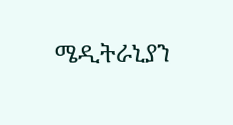ሜዲትራኒያን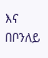እና በቦንለይ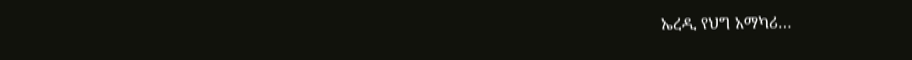ኤረዲ የህግ አማካሪ…